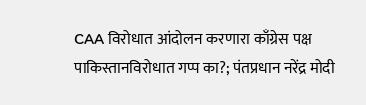CAA विरोधात आंदोलन करणारा काँग्रेस पक्ष पाकिस्तानविरोधात गप्प का?; पंतप्रधान नरेंद्र मोदी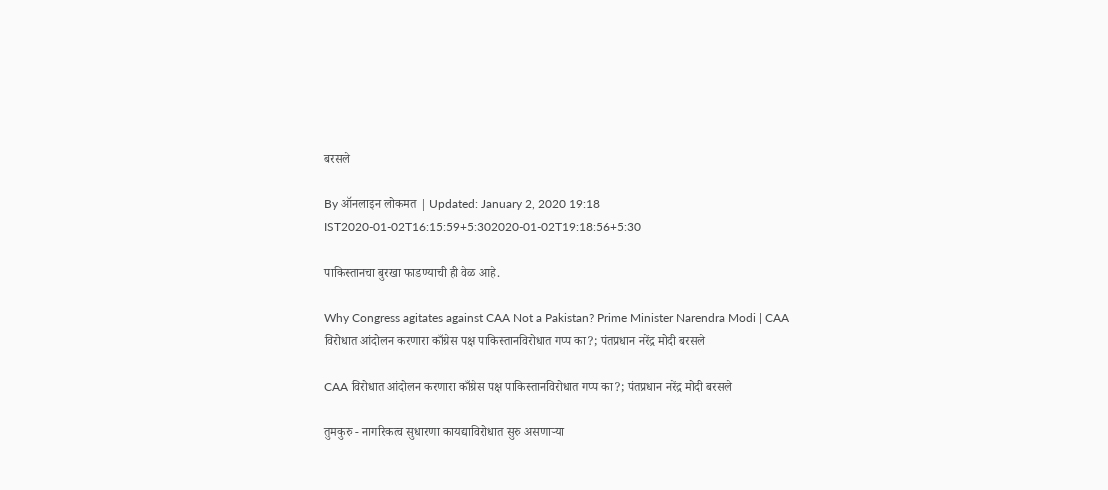बरसले

By ऑनलाइन लोकमत | Updated: January 2, 2020 19:18 IST2020-01-02T16:15:59+5:302020-01-02T19:18:56+5:30

पाकिस्तानचा बुरखा फाडण्याची ही वेळ आहे.

Why Congress agitates against CAA Not a Pakistan? Prime Minister Narendra Modi | CAA विरोधात आंदोलन करणारा काँग्रेस पक्ष पाकिस्तानविरोधात गप्प का?; पंतप्रधान नरेंद्र मोदी बरसले

CAA विरोधात आंदोलन करणारा काँग्रेस पक्ष पाकिस्तानविरोधात गप्प का?; पंतप्रधान नरेंद्र मोदी बरसले

तुमकुरु - नागरिकत्व सुधारणा कायद्याविरोधात सुरु असणाऱ्या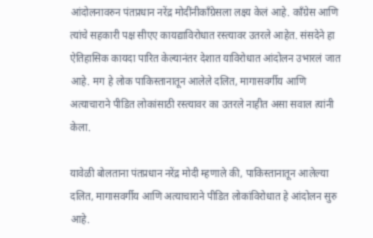आंदोलनावरुन पंतप्रधान नरेंद्र मोदींनीकाँग्रेसला लक्ष्य केलं आहे. काँग्रेस आणि त्यांचे सहकारी पक्ष सीएए कायद्याविरोधात रस्त्यावर उतरले आहेत. संसदेने हा ऐतिहासिक कायदा पारित केल्यानंतर देशात याविरोधात आंदोलन उभारलं जात आहे. मग हे लोक पाकिस्तानातून आलेले दलित, मागासवर्गीय आणि अत्याचाराने पीडित लोकांसाठी रस्त्यावर का उतरले नाहीत असा सवाल त्यांनी केला.

यावेळी बोलताना पंतप्रधान नरेंद्र मोदी म्हणाले की, पाकिस्तानातून आलेल्या दलित, मागासवर्गीय आणि अत्याचाराने पीडित लोकांविरोधात हे आंदोलन सुरु आहे.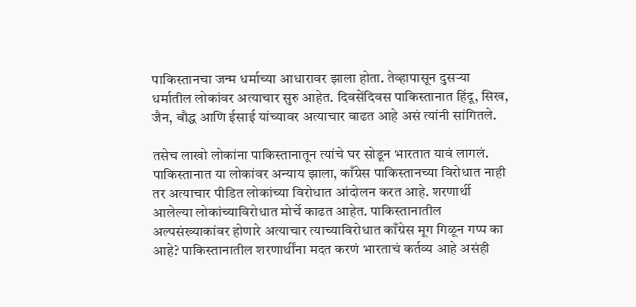पाकिस्तानचा जन्म धर्माच्या आधारावर झाला होता. तेव्हापासून दुसऱ्या धर्मातील लोकांवर अत्याचार सुरु आहेत. दिवसेंदिवस पाकिस्तानात हिंदू, सिख, जैन, बौद्ध आणि ईसाई यांच्यावर अत्याचार वाढत आहे असं त्यांनी सांगितले.

तसेच लाखो लोकांना पाकिस्तानातून त्यांचे घर सोडून भारतात यावं लागलं. पाकिस्तानात या लोकांवर अन्याय झाला, काँग्रेस पाकिस्तानच्या विरोधात नाही तर अत्याचार पीडित लोकांच्या विरोधात आंदोलन करत आहे. शरणार्थी आलेल्या लोकांच्याविरोधात मोर्चे काढत आहेत. पाकिस्तानातील अल्पसंख्याकांवर होणारे अत्याचार त्याच्याविरोधात काँग्रेस मूग गिळून गप्प का आहे? पाकिस्तानातील शरणार्थींना मदत करणं भारताचं कर्तव्य आहे असंही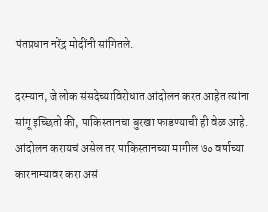पंतप्रधान नरेंद्र मोदींनी सांगितले.

दरम्यान, जे लोक संसदेच्याविरोधात आंदोलन करत आहेत त्यांना सांगू इच्छितो की, पाकिस्तानचा बुरखा फाडण्याची ही वेळ आहे. आंदोलन करायचं असेल तर पाकिस्तानच्या मागील ७० वर्षाच्या कारनाम्यावर करा असं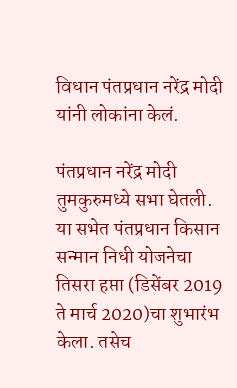विधान पंतप्रधान नरेंद्र मोदी यांनी लोकांना केलं.

पंतप्रधान नरेंद्र मोदी तुमकुरुमध्ये सभा घेतली. या सभेत पंतप्रधान किसान सन्मान निधी योजनेचा तिसरा हप्ता (डिसेंबर 2019 ते मार्च 2020)चा शुभारंभ केला. तसेच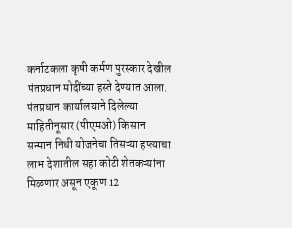कर्नाटकला कृषी कर्मण पुरस्कार देखील पंतप्रधान मोदींच्या हस्ते देण्यात आला. पंतप्रधान कार्यालयाने दिलेल्या माहितीनूसार (पीएमओ) किसान सन्मान निधी योजनेचा तिसऱ्या हप्त्याचा लाभ देशातील सहा कोटी शेतकऱ्यांना मिळणार असून एकूण 12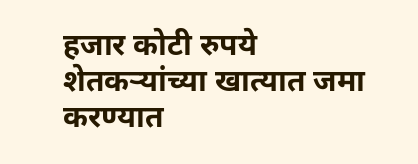हजार कोटी रुपये शेतकऱ्यांच्या खात्यात जमा करण्यात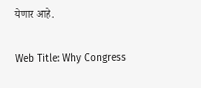येणार आहे.

Web Title: Why Congress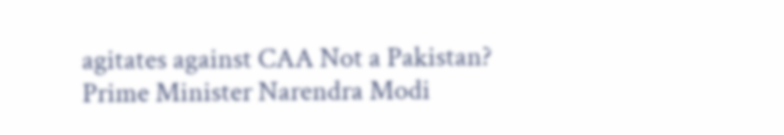agitates against CAA Not a Pakistan? Prime Minister Narendra Modi